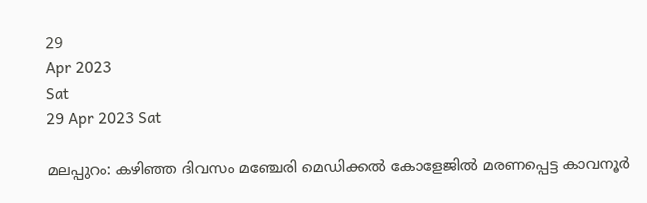29
Apr 2023
Sat
29 Apr 2023 Sat

മലപ്പുറം: കഴിഞ്ഞ ദിവസം മഞ്ചേരി മെഡിക്കല്‍ കോളേജില്‍ മരണപ്പെട്ട കാവനൂര്‍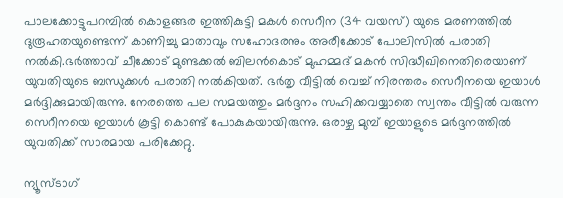പാലക്കോട്ടുപറമ്പില്‍ കൊളങ്ങര ഇത്തികുട്ടി മകള്‍ സെറീന (34 വയസ്) യുടെ മരണത്തില്‍ ദുരൂഹതയുണ്ടെന്ന് കാണിച്ചു മാതാവും സഹോദരനും അരീക്കോട് പോലിസില്‍ പരാതി നല്‍കി.ഭര്‍ത്താവ് ചീക്കോട് മുണ്ടക്കല്‍ ബിലന്‍കൊട് മുഹമ്മദ് മകന്‍ സിദ്ധീഖിനെതിരെയാണ് യുവതിയുടെ ബന്ധുക്കള്‍ പരാതി നല്‍കിയത്. ഭര്‍തൃ വീട്ടില്‍ വെച്ച് നിരന്തരം സെറീനയെ ഇയാള്‍ മര്‍ദ്ദിക്കുമായിരുന്നു. നേരത്തെ പല സമയത്തും മര്‍ദ്ദനം സഹിക്കവയ്യാതെ സ്വന്തം വീട്ടില്‍ വരുന്ന സെറീനയെ ഇയാള്‍ കൂട്ടി കൊണ്ട് പോകുകയായിരുന്നു. ഒരാഴ്ച മുമ്പ് ഇയാളുടെ മര്‍ദ്ദനത്തില്‍ യുവതിക്ക് സാരമായ പരിക്കേറ്റു.

ന്യൂസ്ടാഗ്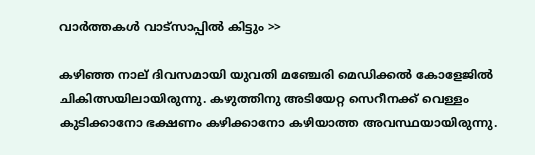വാര്‍ത്തകള്‍ വാട്‌സാപ്പില്‍ കിട്ടും >>

കഴിഞ്ഞ നാല് ദിവസമായി യുവതി മഞ്ചേരി മെഡിക്കല്‍ കോളേജില്‍ ചികിത്സയിലായിരുന്നു. കഴുത്തിനു അടിയേറ്റ സെറീനക്ക് വെള്ളം കുടിക്കാനോ ഭക്ഷണം കഴിക്കാനോ കഴിയാത്ത അവസ്ഥയായിരുന്നു.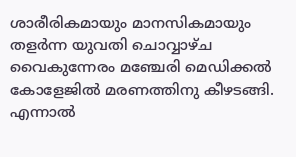ശാരീരികമായും മാനസികമായും തളര്‍ന്ന യുവതി ചൊവ്വാഴ്ച വൈകുന്നേരം മഞ്ചേരി മെഡിക്കല്‍ കോളേജില്‍ മരണത്തിനു കീഴടങ്ങി. എന്നാല്‍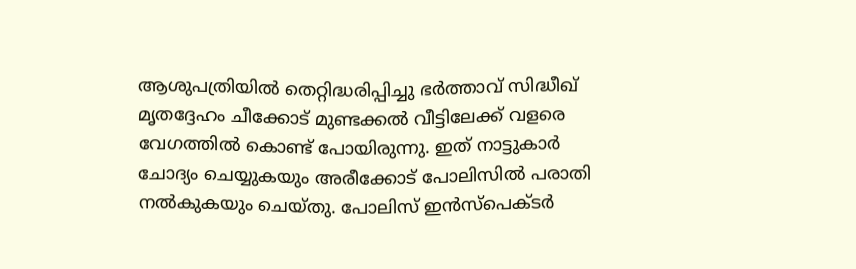ആശുപത്രിയില്‍ തെറ്റിദ്ധരിപ്പിച്ചു ഭര്‍ത്താവ് സിദ്ധീഖ് മൃതദ്ദേഹം ചീക്കോട് മുണ്ടക്കല്‍ വീട്ടിലേക്ക് വളരെ വേഗത്തില്‍ കൊണ്ട് പോയിരുന്നു. ഇത് നാട്ടുകാര്‍ ചോദ്യം ചെയ്യുകയും അരീക്കോട് പോലിസില്‍ പരാതി നല്‍കുകയും ചെയ്തു. പോലിസ് ഇന്‍സ്‌പെക്ടര്‍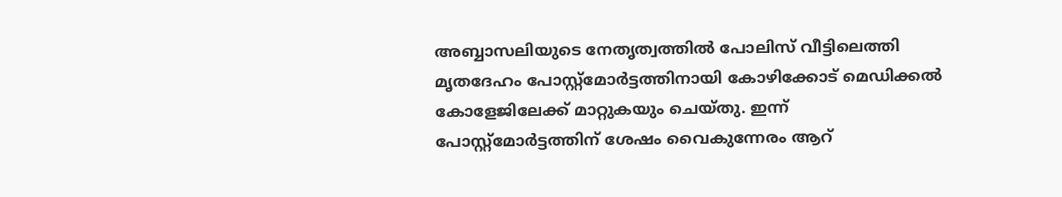അബ്ബാസലിയുടെ നേതൃത്വത്തില്‍ പോലിസ് വീട്ടിലെത്തി മൃതദേഹം പോസ്റ്റ്‌മോര്‍ട്ടത്തിനായി കോഴിക്കോട് മെഡിക്കല്‍ കോളേജിലേക്ക് മാറ്റുകയും ചെയ്തു. ഇന്ന് പോസ്റ്റ്‌മോര്‍ട്ടത്തിന് ശേഷം വൈകുന്നേരം ആറ്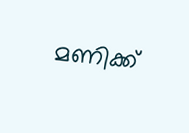മണിക്ക്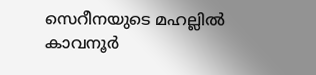സെറീനയുടെ മഹല്ലില്‍ കാവനൂര്‍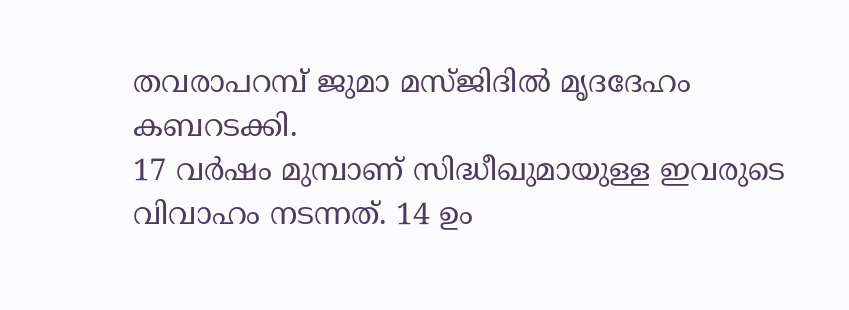തവരാപറമ്പ് ജുമാ മസ്ജിദില്‍ മൃദദേഹം കബറടക്കി.
17 വര്‍ഷം മുമ്പാണ് സിദ്ധീഖുമായുള്ള ഇവരുടെ വിവാഹം നടന്നത്. 14 ഉം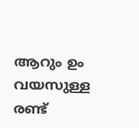ആറും ഉം വയസുള്ള രണ്ട്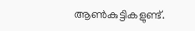ആണ്‍കുട്ടികളുണ്ട്.